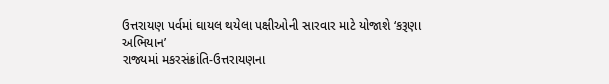ઉત્તરાયણ પર્વમાં ઘાયલ થયેલા પક્ષીઓની સારવાર માટે યોજાશે ‘કરૂણા અભિયાન’
રાજ્યમાં મકરસંક્રાંતિ-ઉત્તરાયણના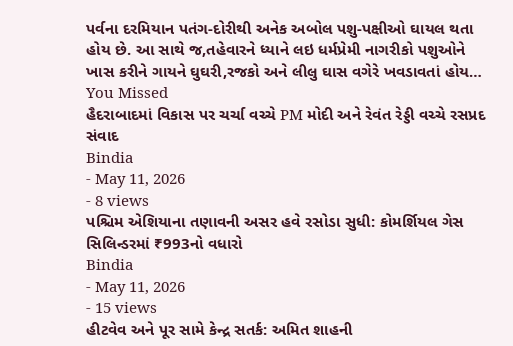પર્વના દરમિયાન પતંગ-દોરીથી અનેક અબોલ પશુ-પક્ષીઓ ઘાયલ થતા હોય છે. આ સાથે જ,તહેવારને ધ્યાને લઇ ધર્મપ્રેમી નાગરીકો પશુઓને ખાસ કરીને ગાયને ઘુઘરી,રજકો અને લીલુ ઘાસ વગેરે ખવડાવતાં હોય…
You Missed
હૈદરાબાદમાં વિકાસ પર ચર્ચા વચ્ચે PM મોદી અને રેવંત રેડ્ડી વચ્ચે રસપ્રદ સંવાદ
Bindia
- May 11, 2026
- 8 views
પશ્ચિમ એશિયાના તણાવની અસર હવે રસોડા સુધી: કોમર્શિયલ ગેસ સિલિન્ડરમાં ₹993નો વધારો
Bindia
- May 11, 2026
- 15 views
હીટવેવ અને પૂર સામે કેન્દ્ર સતર્ક: અમિત શાહની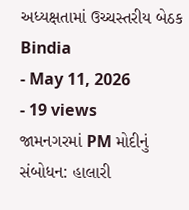અધ્યક્ષતામાં ઉચ્ચસ્તરીય બેઠક
Bindia
- May 11, 2026
- 19 views
જામનગરમાં PM મોદીનું સંબોધન: હાલારી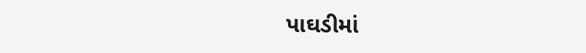પાઘડીમાં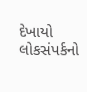દેખાયો લોકસંપર્કનો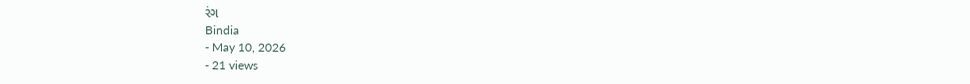રંગ
Bindia
- May 10, 2026
- 21 views